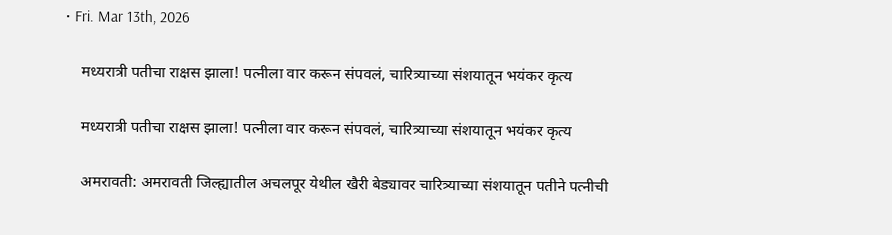• Fri. Mar 13th, 2026

    मध्यरात्री पतीचा राक्षस झाला! पत्नीला वार करून संपवलं, चारित्र्याच्या संशयातून भयंकर कृत्य

    मध्यरात्री पतीचा राक्षस झाला! पत्नीला वार करून संपवलं, चारित्र्याच्या संशयातून भयंकर कृत्य

    अमरावती: अमरावती जिल्ह्यातील अचलपूर येथील खैरी बेड्यावर चारित्र्याच्या संशयातून पतीने पत्नीची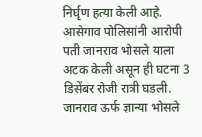निर्घृण हत्या केली आहे. आसेगाव पोलिसांनी आरोपी पती जानराव भोसले याला अटक केली असून ही घटना 3 डिसेंबर रोजी रात्री घडली. जानराव ऊर्फ ज्ञान्या भोसले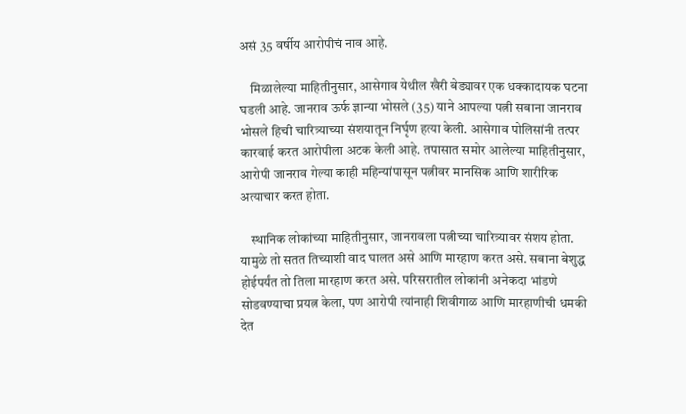असं 35 वर्षीय आरोपीचं नाव आहे.

    मिळालेल्या माहितीनुसार, आसेगाव येथील खैरी बेड्यावर एक धक्कादायक घटना घडली आहे. जानराव ऊर्फ ज्ञान्या भोसले (35) याने आपल्या पत्नी सबाना जानराव भोसले हिची चारित्र्याच्या संशयातून निर्घृण हत्या केली. आसेगाव पोलिसांनी तत्पर कारवाई करत आरोपीला अटक केली आहे. तपासात समोर आलेल्या माहितीनुसार, आरोपी जानराव गेल्या काही महिन्यांपासून पत्नीवर मानसिक आणि शारीरिक अत्याचार करत होता.

    स्थानिक लोकांच्या माहितीनुसार, जानरावला पत्नीच्या चारित्र्यावर संशय होता. यामुळे तो सतत तिच्याशी वाद घालत असे आणि मारहाण करत असे. सबाना बेशुद्ध होईपर्यंत तो तिला मारहाण करत असे. परिसरातील लोकांनी अनेकदा भांडणे सोडवण्याचा प्रयत्न केला, पण आरोपी त्यांनाही शिवीगाळ आणि मारहाणीची धमकी देत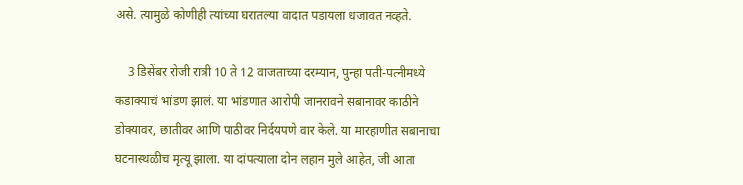असे. त्यामुळे कोणीही त्यांच्या घरातल्या वादात पडायला धजावत नव्हते.

    3 डिसेंबर रोजी रात्री 10 ते 12 वाजताच्या दरम्यान, पुन्हा पती-पत्नीमध्ये कडाक्याचं भांडण झालं. या भांडणात आरोपी जानरावने सबानावर काठीने डोक्यावर, छातीवर आणि पाठीवर निर्दयपणे वार केले. या मारहाणीत सबानाचा घटनास्थळीच मृत्यू झाला. या दांपत्याला दोन लहान मुले आहेत, जी आता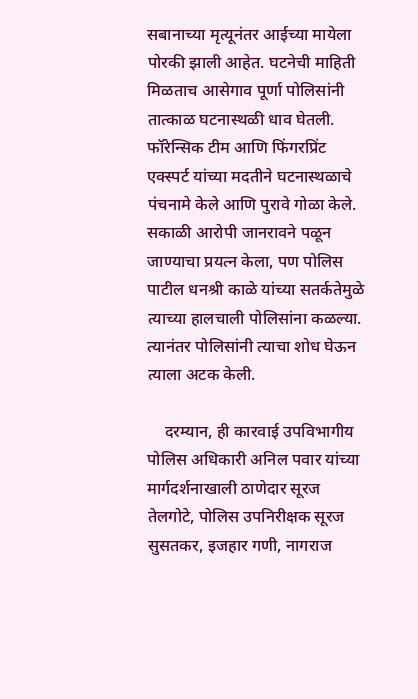सबानाच्या मृत्यूनंतर आईच्या मायेला पोरकी झाली आहेत. घटनेची माहिती मिळताच आसेगाव पूर्णा पोलिसांनी तात्काळ घटनास्थळी धाव घेतली. फॉरेन्सिक टीम आणि फिंगरप्रिंट एक्स्पर्ट यांच्या मदतीने घटनास्थळाचे पंचनामे केले आणि पुरावे गोळा केले. सकाळी आरोपी जानरावने पळून जाण्याचा प्रयत्न केला, पण पोलिस पाटील धनश्री काळे यांच्या सतर्कतेमुळे त्याच्या हालचाली पोलिसांना कळल्या. त्यानंतर पोलिसांनी त्याचा शोध घेऊन त्याला अटक केली.

    दरम्यान, ही कारवाई उपविभागीय पोलिस अधिकारी अनिल पवार यांच्या मार्गदर्शनाखाली ठाणेदार सूरज तेलगोटे, पोलिस उपनिरीक्षक सूरज सुसतकर, इजहार गणी, नागराज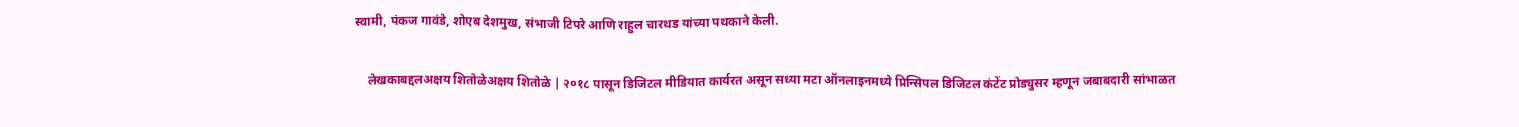स्वामी, पंकज गावंडे, शोएब देशमुख, संभाजी टिपरे आणि राहुल चारथड यांच्या पथकाने केली.

    लेखकाबद्दलअक्षय शितोळेअक्षय शितोळे | २०१८ पासून डिजिटल मीडियात कार्यरत असून सध्या मटा ऑनलाइनमध्ये प्रिन्सिपल डिजिटल कंटेंट प्रोड्युसर म्हणून जबाबदारी सांभाळत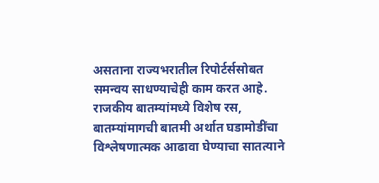असताना राज्यभरातील रिपोर्टर्ससोबत समन्वय साधण्याचेही काम करत आहे. राजकीय बातम्यांमध्ये विशेष रस, बातम्यांमागची बातमी अर्थात घडामोडींचा विश्लेषणात्मक आढावा घेण्याचा सातत्याने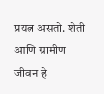प्रयत्न असतो. शेती आणि ग्रामीण जीवन हे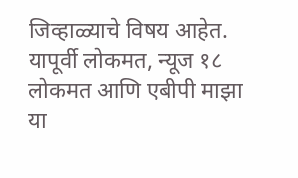जिव्हाळ्याचे विषय आहेत. यापूर्वी लोकमत, न्यूज १८ लोकमत आणि एबीपी माझा या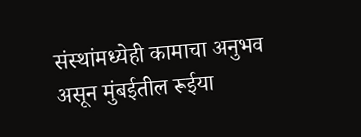संस्थांमध्येही कामाचा अनुभव असून मुंबईतील रूईया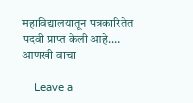महाविद्यालयातून पत्रकारितेत पदवी प्राप्त केली आहे.… आणखी वाचा

    Leave a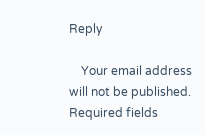Reply

    Your email address will not be published. Required fields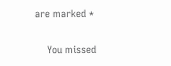are marked *

    You missed